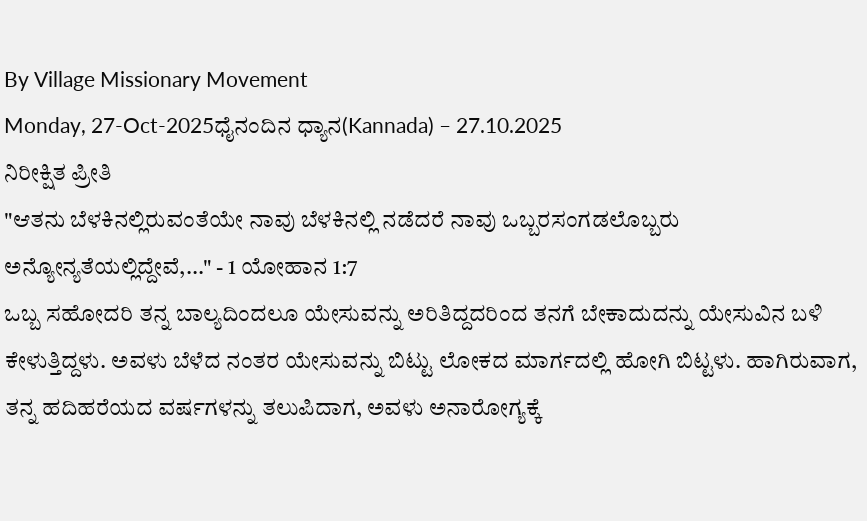By Village Missionary Movement
Monday, 27-Oct-2025ಧೈನಂದಿನ ಧ್ಯಾನ(Kannada) – 27.10.2025
ನಿರೀಕ್ಷಿತ ಪ್ರೀತಿ
"ಆತನು ಬೆಳಕಿನಲ್ಲಿರುವಂತೆಯೇ ನಾವು ಬೆಳಕಿನಲ್ಲಿ ನಡೆದರೆ ನಾವು ಒಬ್ಬರಸಂಗಡಲೊಬ್ಬರು ಅನ್ಯೋನ್ಯತೆಯಲ್ಲಿದ್ದೇವೆ,..." - 1 ಯೋಹಾನ 1:7
ಒಬ್ಬ ಸಹೋದರಿ ತನ್ನ ಬಾಲ್ಯದಿಂದಲೂ ಯೇಸುವನ್ನು ಅರಿತಿದ್ದದರಿಂದ ತನಗೆ ಬೇಕಾದುದನ್ನು ಯೇಸುವಿನ ಬಳಿ ಕೇಳುತ್ತಿದ್ದಳು. ಅವಳು ಬೆಳೆದ ನಂತರ ಯೇಸುವನ್ನು ಬಿಟ್ಟು ಲೋಕದ ಮಾರ್ಗದಲ್ಲಿ ಹೋಗಿ ಬಿಟ್ಟಳು. ಹಾಗಿರುವಾಗ, ತನ್ನ ಹದಿಹರೆಯದ ವರ್ಷಗಳನ್ನು ತಲುಪಿದಾಗ, ಅವಳು ಅನಾರೋಗ್ಯಕ್ಕೆ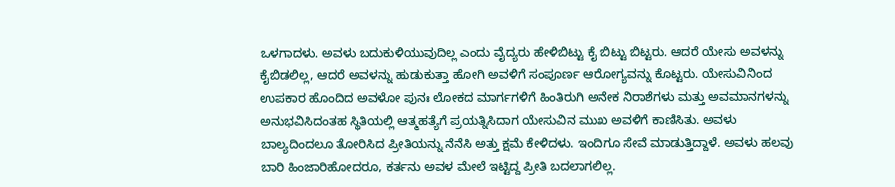ಒಳಗಾದಳು. ಅವಳು ಬದುಕುಳಿಯುವುದಿಲ್ಲ ಎಂದು ವೈದ್ಯರು ಹೇಳಿಬಿಟ್ಟು ಕೈ ಬಿಟ್ಟು ಬಿಟ್ಟರು. ಆದರೆ ಯೇಸು ಅವಳನ್ನು ಕೈಬಿಡಲಿಲ್ಲ, ಆದರೆ ಅವಳನ್ನು ಹುಡುಕುತ್ತಾ ಹೋಗಿ ಅವಳಿಗೆ ಸಂಪೂರ್ಣ ಆರೋಗ್ಯವನ್ನು ಕೊಟ್ಟರು. ಯೇಸುವಿನಿಂದ ಉಪಕಾರ ಹೊಂದಿದ ಅವಳೋ ಪುನಃ ಲೋಕದ ಮಾರ್ಗಗಳಿಗೆ ಹಿಂತಿರುಗಿ ಅನೇಕ ನಿರಾಶೆಗಳು ಮತ್ತು ಅವಮಾನಗಳನ್ನು ಅನುಭವಿಸಿದಂತಹ ಸ್ಥಿತಿಯಲ್ಲಿ ಆತ್ಮಹತ್ಯೆಗೆ ಪ್ರಯತ್ನಿಸಿದಾಗ ಯೇಸುವಿನ ಮುಖ ಅವಳಿಗೆ ಕಾಣಿಸಿತು. ಅವಳು ಬಾಲ್ಯದಿಂದಲೂ ತೋರಿಸಿದ ಪ್ರೀತಿಯನ್ನು ನೆನೆಸಿ ಅತ್ತು ಕ್ಷಮೆ ಕೇಳಿದಳು. ಇಂದಿಗೂ ಸೇವೆ ಮಾಡುತ್ತಿದ್ದಾಳೆ. ಅವಳು ಹಲವು ಬಾರಿ ಹಿಂಜಾರಿಹೋದರೂ, ಕರ್ತನು ಅವಳ ಮೇಲೆ ಇಟ್ಟಿದ್ದ ಪ್ರೀತಿ ಬದಲಾಗಲಿಲ್ಲ.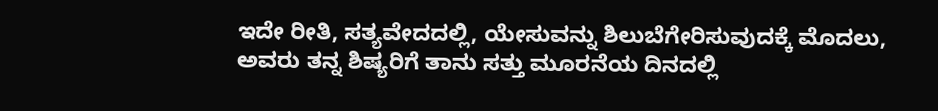ಇದೇ ರೀತಿ, ಸತ್ಯವೇದದಲ್ಲಿ, ಯೇಸುವನ್ನು ಶಿಲುಬೆಗೇರಿಸುವುದಕ್ಕೆ ಮೊದಲು, ಅವರು ತನ್ನ ಶಿಷ್ಯರಿಗೆ ತಾನು ಸತ್ತು ಮೂರನೆಯ ದಿನದಲ್ಲಿ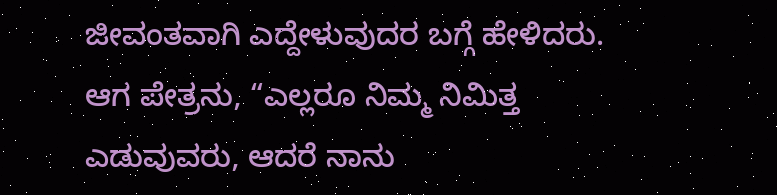ಜೀವಂತವಾಗಿ ಎದ್ದೇಳುವುದರ ಬಗ್ಗೆ ಹೇಳಿದರು. ಆಗ ಪೇತ್ರನು, “ಎಲ್ಲರೂ ನಿಮ್ಮ ನಿಮಿತ್ತ ಎಡುವುವರು, ಆದರೆ ನಾನು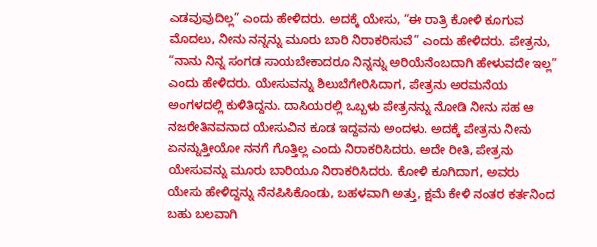ಎಡವುವುದಿಲ್ಲ” ಎಂದು ಹೇಳಿದರು. ಅದಕ್ಕೆ ಯೇಸು, “ಈ ರಾತ್ರಿ ಕೋಳಿ ಕೂಗುವ ಮೊದಲು, ನೀನು ನನ್ನನ್ನು ಮೂರು ಬಾರಿ ನಿರಾಕರಿಸುವೆ” ಎಂದು ಹೇಳಿದರು. ಪೇತ್ರನು, “ನಾನು ನಿನ್ನ ಸಂಗಡ ಸಾಯಬೇಕಾದರೂ ನಿನ್ನನ್ನು ಅರಿಯೆನೆಂಬದಾಗಿ ಹೇಳುವದೇ ಇಲ್ಲ” ಎಂದು ಹೇಳಿದರು. ಯೇಸುವನ್ನು ಶಿಲುಬೆಗೇರಿಸಿದಾಗ, ಪೇತ್ರನು ಅರಮನೆಯ ಅಂಗಳದಲ್ಲಿ ಕುಳಿತಿದ್ದನು. ದಾಸಿಯರಲ್ಲಿ ಒಬ್ಬಳು ಪೇತ್ರನನ್ನು ನೋಡಿ ನೀನು ಸಹ ಆ ನಜರೇತಿನವನಾದ ಯೇಸುವಿನ ಕೂಡ ಇದ್ದವನು ಅಂದಳು. ಅದಕ್ಕೆ ಪೇತ್ರನು ನೀನು ಏನನ್ನುತ್ತೀಯೋ ನನಗೆ ಗೊತ್ತಿಲ್ಲ ಎಂದು ನಿರಾಕರಿಸಿದರು. ಅದೇ ರೀತಿ, ಪೇತ್ರನು ಯೇಸುವನ್ನು ಮೂರು ಬಾರಿಯೂ ನಿರಾಕರಿಸಿದರು. ಕೋಳಿ ಕೂಗಿದಾಗ, ಅವರು ಯೇಸು ಹೇಳಿದ್ದನ್ನು ನೆನಪಿಸಿಕೊಂಡು, ಬಹಳವಾಗಿ ಅತ್ತು, ಕ್ಷಮೆ ಕೇಳಿ ನಂತರ ಕರ್ತನಿಂದ ಬಹು ಬಲವಾಗಿ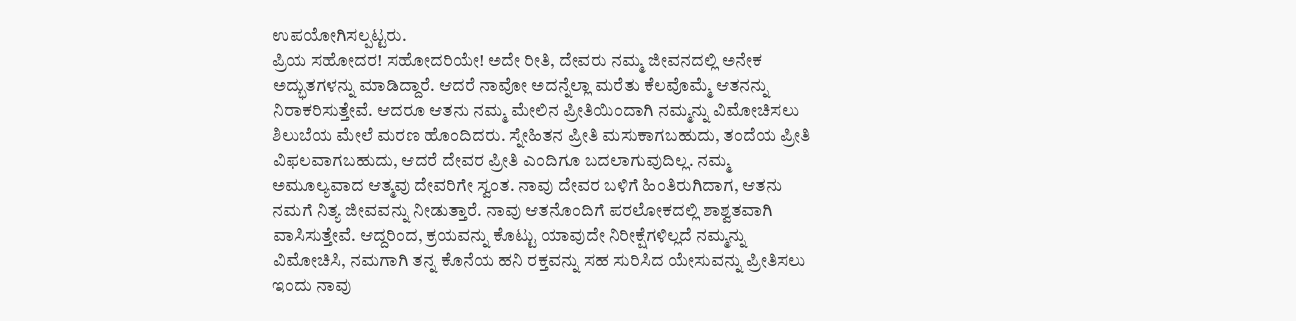ಉಪಯೋಗಿಸಲ್ಪಟ್ಟರು.
ಪ್ರಿಯ ಸಹೋದರ! ಸಹೋದರಿಯೇ! ಅದೇ ರೀತಿ, ದೇವರು ನಮ್ಮ ಜೀವನದಲ್ಲಿ ಅನೇಕ ಅದ್ಭುತಗಳನ್ನು ಮಾಡಿದ್ದಾರೆ. ಆದರೆ ನಾವೋ ಅದನ್ನೆಲ್ಲಾ ಮರೆತು ಕೆಲವೊಮ್ಮೆ ಆತನನ್ನು ನಿರಾಕರಿಸುತ್ತೇವೆ. ಆದರೂ ಆತನು ನಮ್ಮ ಮೇಲಿನ ಪ್ರೀತಿಯಿಂದಾಗಿ ನಮ್ಮನ್ನು ವಿಮೋಚಿಸಲು ಶಿಲುಬೆಯ ಮೇಲೆ ಮರಣ ಹೊಂದಿದರು. ಸ್ನೇಹಿತನ ಪ್ರೀತಿ ಮಸುಕಾಗಬಹುದು, ತಂದೆಯ ಪ್ರೀತಿ ವಿಫಲವಾಗಬಹುದು, ಆದರೆ ದೇವರ ಪ್ರೀತಿ ಎಂದಿಗೂ ಬದಲಾಗುವುದಿಲ್ಲ. ನಮ್ಮ ಅಮೂಲ್ಯವಾದ ಆತ್ಮವು ದೇವರಿಗೇ ಸ್ವಂತ. ನಾವು ದೇವರ ಬಳಿಗೆ ಹಿಂತಿರುಗಿದಾಗ, ಆತನು ನಮಗೆ ನಿತ್ಯ ಜೀವವನ್ನು ನೀಡುತ್ತಾರೆ. ನಾವು ಆತನೊಂದಿಗೆ ಪರಲೋಕದಲ್ಲಿ ಶಾಶ್ವತವಾಗಿ ವಾಸಿಸುತ್ತೇವೆ. ಆದ್ದರಿಂದ, ಕ್ರಯವನ್ನು ಕೊಟ್ಟು ಯಾವುದೇ ನಿರೀಕ್ಷೆಗಳಿಲ್ಲದೆ ನಮ್ಮನ್ನು ವಿಮೋಚಿಸಿ, ನಮಗಾಗಿ ತನ್ನ ಕೊನೆಯ ಹನಿ ರಕ್ತವನ್ನು ಸಹ ಸುರಿಸಿದ ಯೇಸುವನ್ನು ಪ್ರೀತಿಸಲು ಇಂದು ನಾವು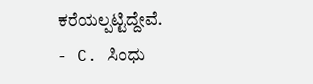ಕರೆಯಲ್ಪಟ್ಟಿದ್ದೇವೆ.
- C. ಸಿಂಧು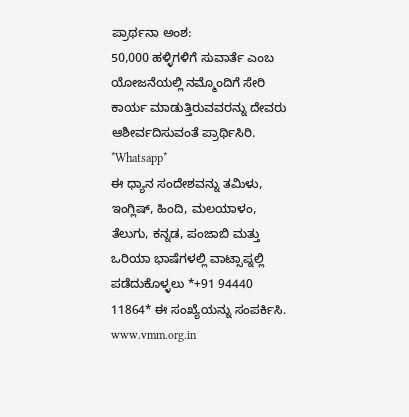ಪ್ರಾರ್ಥನಾ ಅಂಶ:
50,000 ಹಳ್ಳಿಗಳಿಗೆ ಸುವಾರ್ತೆ ಎಂಬ ಯೋಜನೆಯಲ್ಲಿ ನಮ್ಮೊಂದಿಗೆ ಸೇರಿ ಕಾರ್ಯ ಮಾಡುತ್ತಿರುವವರನ್ನು ದೇವರು ಆಶೀರ್ವದಿಸುವಂತೆ ಪ್ರಾರ್ಥಿಸಿರಿ.
*Whatsapp*
ಈ ಧ್ಯಾನ ಸಂದೇಶವನ್ನು ತಮಿಳು, ಇಂಗ್ಲಿಷ್, ಹಿಂದಿ, ಮಲಯಾಳಂ, ತೆಲುಗು, ಕನ್ನಡ, ಪಂಜಾಬಿ ಮತ್ತು ಒರಿಯಾ ಭಾಷೆಗಳಲ್ಲಿ ವಾಟ್ಸಾಪ್ನಲ್ಲಿ ಪಡೆದುಕೊಳ್ಳಲು *+91 94440 11864* ಈ ಸಂಖ್ಯೆಯನ್ನು ಸಂಪರ್ಕಿಸಿ.
www.vmm.org.in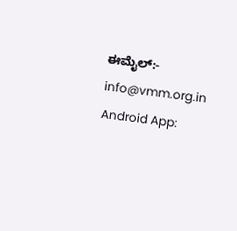ಈಮೈಲ್:- info@vmm.org.in
Android App: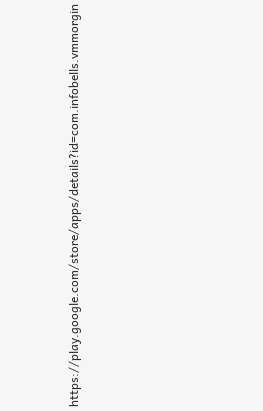https://play.google.com/store/apps/details?id=com.infobells.vmmorgin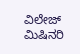ವಿಲೇಜ್ ಮಿಷಿನರಿ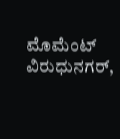ಮೊಮೆಂಟ್ ವಿರುಧುನಗರ್,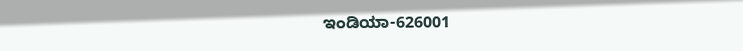ಇಂಡಿಯಾ-626001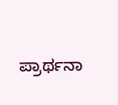ಪ್ರಾರ್ಥನಾ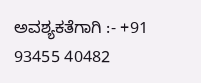ಅವಶ್ಯಕತೆಗಾಗಿ :- +91 93455 40482